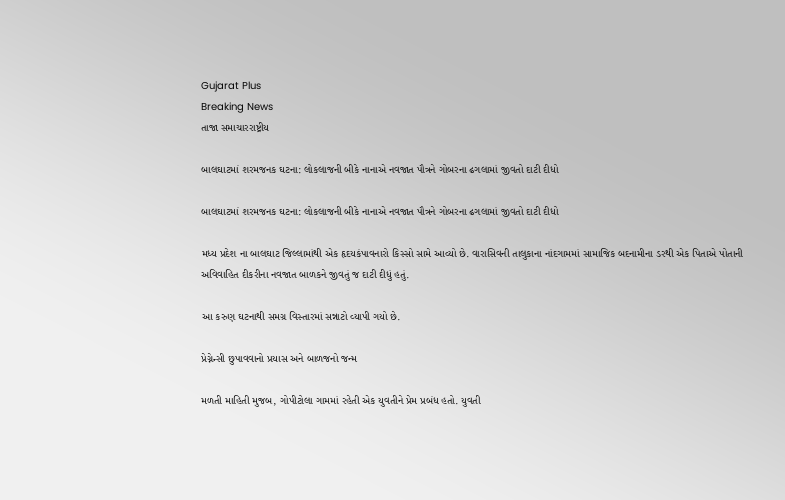Gujarat Plus
Breaking News
તાજા સમાચારરાષ્ટ્રીય

બાલઘાટમાં શરમજનક ઘટના: લોકલાજની બીકે નાનાએ નવજાત પૌત્રને ગોબરના ઢગલામાં જીવતો દાટી દીધો

બાલઘાટમાં શરમજનક ઘટના: લોકલાજની બીકે નાનાએ નવજાત પૌત્રને ગોબરના ઢગલામાં જીવતો દાટી દીધો

મધ્ય પ્રદેશ ના બાલઘાટ જિલ્લામાંથી એક હૃદયકંપાવનારો કિસ્સો સામે આવ્યો છે. વારાસિવની તાલુકાના નાંદગામમાં સામાજિક બદનામીના ડરથી એક પિતાએ પોતાની અવિવાહિત દીકરીના નવજાત બાળકને જીવતું જ દાટી દીધું હતું.

આ કરુણ ઘટનાથી સમગ્ર વિસ્તારમાં સન્નાટો વ્યાપી ગયો છે.

પ્રેગ્નેન્સી છુપાવવાનો પ્રયાસ અને બાળજનો જન્મ

મળતી માહિતી મુજબ, ગોપીટોલા ગામમાં રહેતી એક યુવતીને પ્રેમ પ્રબંધ હતો. યુવતી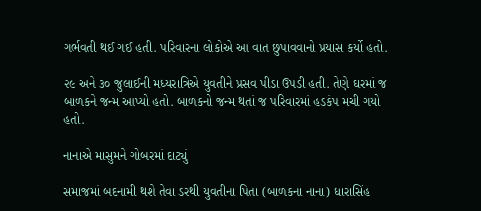ગર્ભવતી થઈ ગઈ હતી. પરિવારના લોકોએ આ વાત છુપાવવાનો પ્રયાસ કર્યો હતો.

૨૯ અને ૩૦ જુલાઈની મધ્યરાત્રિએ યુવતીને પ્રસવ પીડા ઉપડી હતી. તેણે ઘરમાં જ બાળકને જન્મ આપ્યો હતો. બાળકનો જન્મ થતાં જ પરિવારમાં હડકંપ મચી ગયો હતો.

નાનાએ માસુમને ગોબરમાં દાટ્યું

સમાજમાં બદનામી થશે તેવા ડરથી યુવતીના પિતા (બાળકના નાના) ધારાસિંહ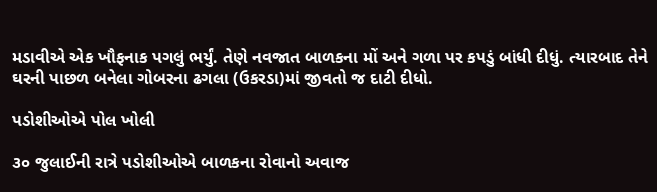મડાવીએ એક ખૌફનાક પગલું ભર્યું. તેણે નવજાત બાળકના મોં અને ગળા પર કપડું બાંધી દીધું. ત્યારબાદ તેને ઘરની પાછળ બનેલા ગોબરના ઢગલા (ઉકરડા)માં જીવતો જ દાટી દીધો.

પડોશીઓએ પોલ ખોલી

૩૦ જુલાઈની રાત્રે પડોશીઓએ બાળકના રોવાનો અવાજ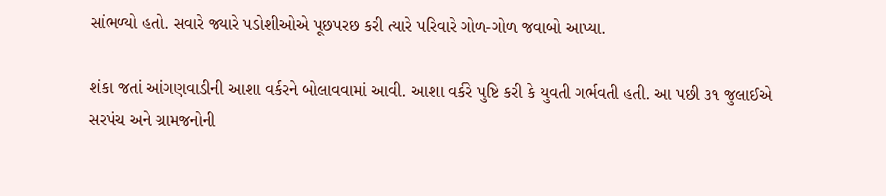સાંભળ્યો હતો. સવારે જ્યારે પડોશીઓએ પૂછપરછ કરી ત્યારે પરિવારે ગોળ-ગોળ જવાબો આપ્યા.

શંકા જતાં આંગણવાડીની આશા વર્કરને બોલાવવામાં આવી. આશા વર્કરે પુષ્ટિ કરી કે યુવતી ગર્ભવતી હતી. આ પછી ૩૧ જુલાઈએ સરપંચ અને ગ્રામજનોની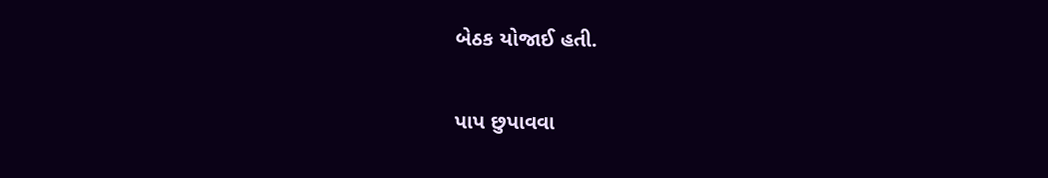બેઠક યોજાઈ હતી.

પાપ છુપાવવા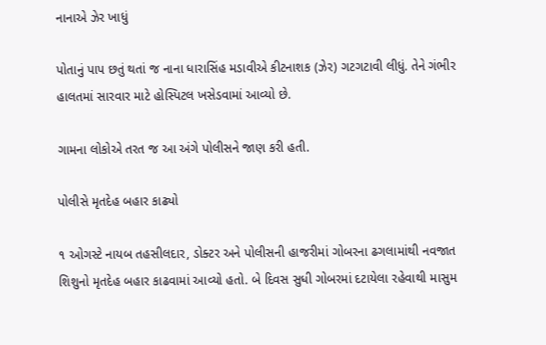નાનાએ ઝેર ખાધું

પોતાનું પાપ છતું થતાં જ નાના ધારાસિંહ મડાવીએ કીટનાશક (ઝેર) ગટગટાવી લીધું. તેને ગંભીર હાલતમાં સારવાર માટે હોસ્પિટલ ખસેડવામાં આવ્યો છે.

ગામના લોકોએ તરત જ આ અંગે પોલીસને જાણ કરી હતી.

પોલીસે મૃતદેહ બહાર કાઢ્યો

૧ ઓગસ્ટે નાયબ તહસીલદાર, ડોક્ટર અને પોલીસની હાજરીમાં ગોબરના ઢગલામાંથી નવજાત શિશુનો મૃતદેહ બહાર કાઢવામાં આવ્યો હતો. બે દિવસ સુધી ગોબરમાં દટાયેલા રહેવાથી માસુમ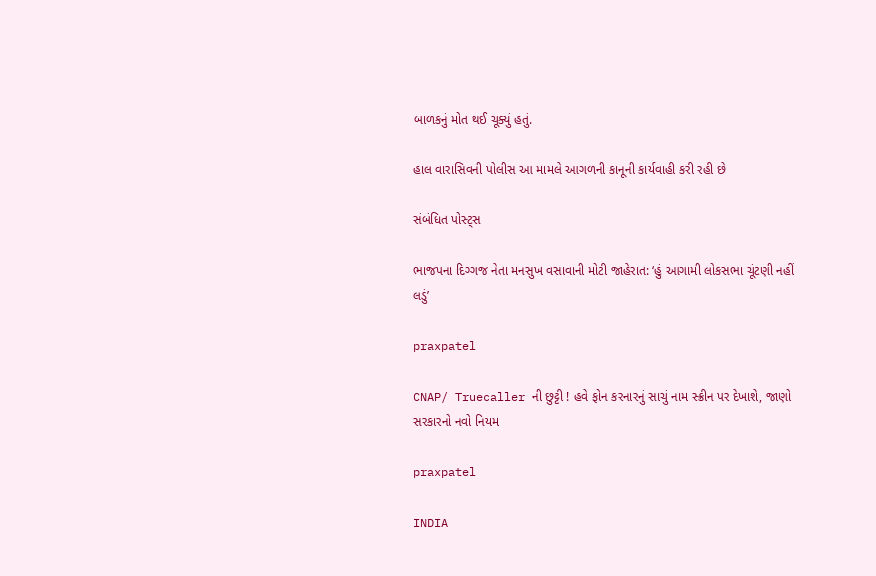બાળકનું મોત થઈ ચૂક્યું હતું.

હાલ વારાસિવની પોલીસ આ મામલે આગળની કાનૂની કાર્યવાહી કરી રહી છે

સંબંધિત પોસ્ટ્સ

ભાજપના દિગ્ગજ નેતા મનસુખ વસાવાની મોટી જાહેરાત: ‘હું આગામી લોકસભા ચૂંટણી નહીં લડું’

praxpatel

CNAP/ Truecaller ની છુટ્ટી ! હવે ફોન કરનારનું સાચું નામ સ્ક્રીન પર દેખાશે, જાણો સરકારનો નવો નિયમ

praxpatel

INDIA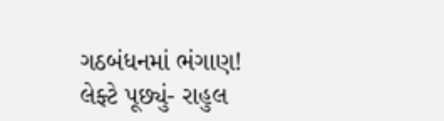ગઠબંધનમાં ભંગાણ! લેફ્ટે પૂછ્યું- રાહુલ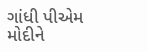ગાંધી પીએમ મોદીને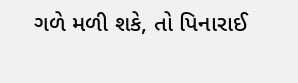ગળે મળી શકે, તો પિનારાઈ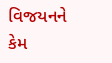વિજયનને કેમ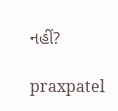નહીં?

praxpatel